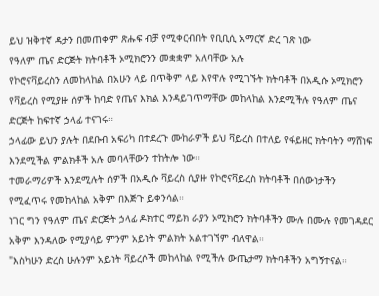ይህ ዝቅተኛ ዳታን በመጠቀም ጽሑፍ ብቻ የሚቀርብበት የቢቢሲ አማርኛ ድረ ገጽ ነው
የዓለም ጤና ድርጅት ክትባቶች ኦሚክሮንን መቋቋም አለባቸው አሉ
የኮሮናቫይረስን ለመከላከል በአሁን ላይ በጥቅም ላይ እየዋሉ የሚገኙት ክትባቶች በአዲሱ ኦሚክሮን የቫይረስ የሚያዙ ሰዎች ከባድ የጤና እክል እንዳይገጥማቸው መከላከል እንደሚችሉ የዓለም ጤና ድርጅት ከፍተኛ ኃላፊ ተናገሩ።
ኃላፊው ይህን ያሉት በደቡብ አፍሪካ በተደረጉ ሙከራዎች ይህ ቫይረስ በተለይ የፋይዘር ክትባትን ማሸነፍ እንደሚችል ምልክቶች አሉ መባላቸውን ተከትሎ ነው።
ተመራማሪዎች እንደሚሉት ሰዎች በአዲሱ ቫይረስ ሲያዙ የኮሮናቫይረስ ክትባቶች በሰውነታችን የሚፈጥሩ የመከላከል አቅም በእጅጉ ይቀንሳል።
ነገር ግን የዓለም ጤና ድርጅት ኃላፊ ዶክተር ማይክ ራያን ኦሚክሮን ክትባቶችን ሙሉ በሙሉ የመገዳደር አቅም እንዳለው የሚያሳይ ምንም አይነት ምልክት አልተገኘም ብለዋል።
"እስካሁን ድረስ ሁሉንም አይነት ቫይረሶች መከላከል የሚችሉ ውጤታማ ክትባቶችን አግኝተናል።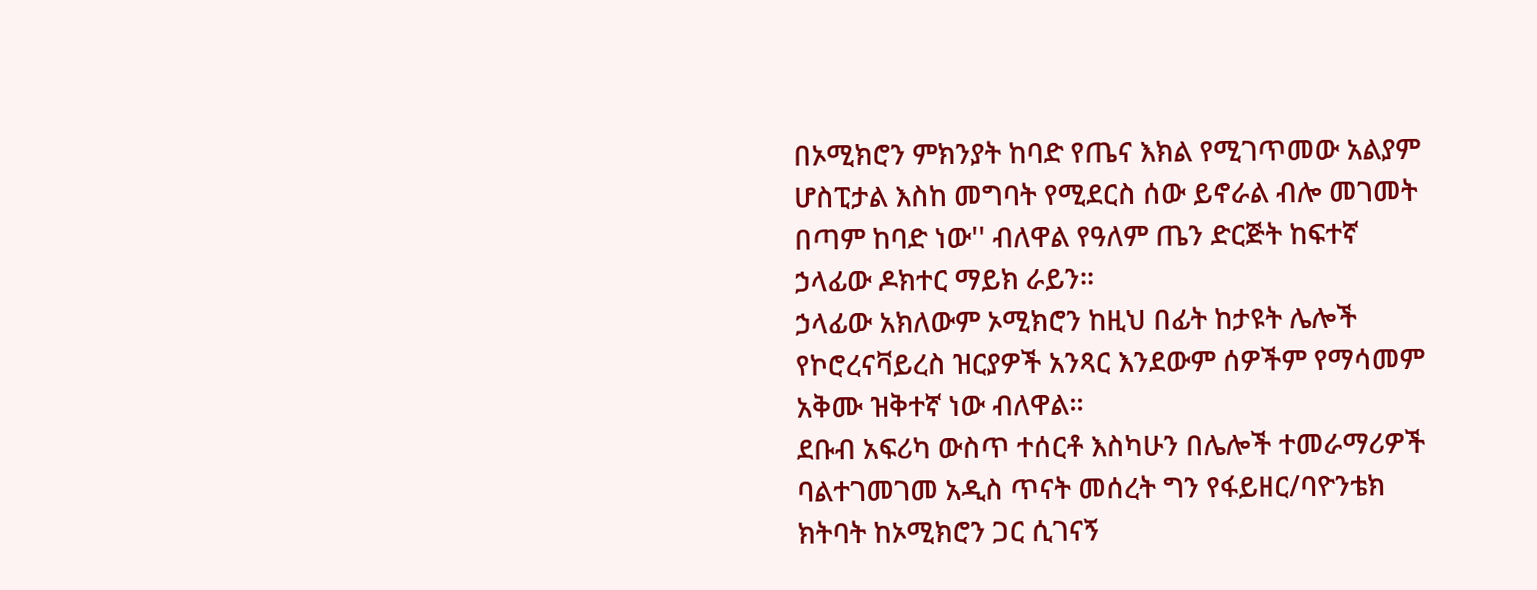በኦሚክሮን ምክንያት ከባድ የጤና እክል የሚገጥመው አልያም ሆስፒታል እስከ መግባት የሚደርስ ሰው ይኖራል ብሎ መገመት በጣም ከባድ ነው'' ብለዋል የዓለም ጤን ድርጅት ከፍተኛ ኃላፊው ዶክተር ማይክ ራይን።
ኃላፊው አክለውም ኦሚክሮን ከዚህ በፊት ከታዩት ሌሎች የኮሮረናቫይረስ ዝርያዎች አንጻር እንደውም ሰዎችም የማሳመም አቅሙ ዝቅተኛ ነው ብለዋል።
ደቡብ አፍሪካ ውስጥ ተሰርቶ እስካሁን በሌሎች ተመራማሪዎች ባልተገመገመ አዲስ ጥናት መሰረት ግን የፋይዘር/ባዮንቴክ ክትባት ከኦሚክሮን ጋር ሲገናኝ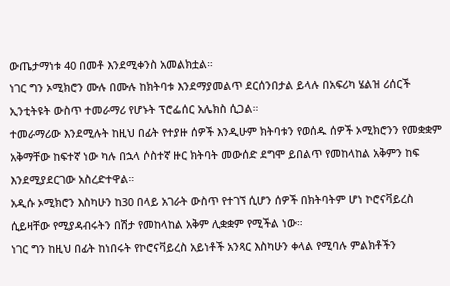ውጤታማነቱ 40 በመቶ እንደሚቀንስ አመልክቷል።
ነገር ግን ኦሚክሮን ሙሉ በሙሉ ከክትባቱ እንደማያመልጥ ደርሰንበታል ይላሉ በአፍሪካ ሄልዝ ሪሰርች ኢንቲትዩት ውስጥ ተመራማሪ የሆኑት ፕሮፌሰር አሌክስ ሲጋል።
ተመራማሪው እንደሚሉት ከዚህ በፊት የተያዙ ሰዎች እንዲሁም ክትባቱን የወሰዱ ሰዎች ኦሚክሮንን የመቋቋም አቅማቸው ከፍተኛ ነው ካሉ በኋላ ሶስተኛ ዙር ክትባት መውሰድ ደግሞ ይበልጥ የመከላከል አቅምን ከፍ እንደሚያደርገው አስረድተዋል።
አዲሱ ኦሚክሮን እስካሁን ከ30 በላይ አገራት ውስጥ የተገኘ ሲሆን ሰዎች በክትባትም ሆነ ኮሮናቫይረስ ሲይዛቸው የሚያዳብሩትን በሽታ የመከላከል አቅም ሊቋቋም የሚችል ነው።
ነገር ግን ከዚህ በፊት ከነበሩት የኮሮናቫይረስ አይነቶች አንጻር እስካሁን ቀላል የሚባሉ ምልክቶችን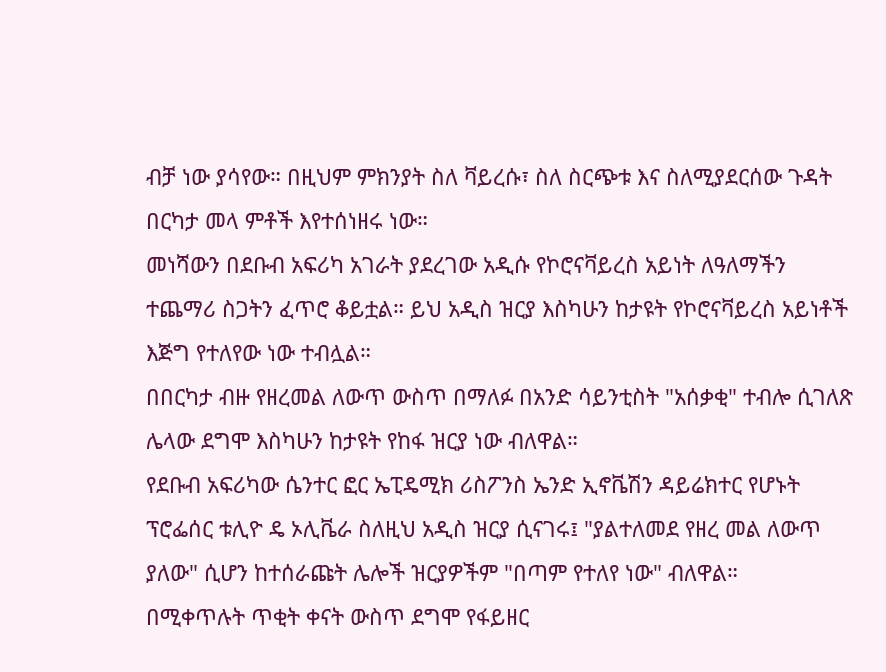ብቻ ነው ያሳየው። በዚህም ምክንያት ስለ ቫይረሱ፣ ስለ ስርጭቱ እና ስለሚያደርሰው ጉዳት በርካታ መላ ምቶች እየተሰነዘሩ ነው።
መነሻውን በደቡብ አፍሪካ አገራት ያደረገው አዲሱ የኮሮናቫይረስ አይነት ለዓለማችን ተጨማሪ ስጋትን ፈጥሮ ቆይቷል። ይህ አዲስ ዝርያ እስካሁን ከታዩት የኮሮናቫይረስ አይነቶች እጅግ የተለየው ነው ተብሏል።
በበርካታ ብዙ የዘረመል ለውጥ ውስጥ በማለፉ በአንድ ሳይንቲስት "አሰቃቂ" ተብሎ ሲገለጽ ሌላው ደግሞ እስካሁን ከታዩት የከፋ ዝርያ ነው ብለዋል።
የደቡብ አፍሪካው ሴንተር ፎር ኤፒዴሚክ ሪስፖንስ ኤንድ ኢኖቬሽን ዳይሬክተር የሆኑት ፕሮፌሰር ቱሊዮ ዴ ኦሊቬራ ስለዚህ አዲስ ዝርያ ሲናገሩ፤ "ያልተለመደ የዘረ መል ለውጥ ያለው" ሲሆን ከተሰራጩት ሌሎች ዝርያዎችም "በጣም የተለየ ነው" ብለዋል።
በሚቀጥሉት ጥቂት ቀናት ውስጥ ደግሞ የፋይዘር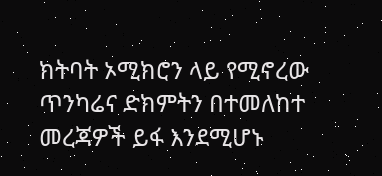ክትባት ኦሚክሮን ላይ የሚኖረው ጥንካሬና ድክምትን በተመለከተ መረጃዎች ይፋ እንደሚሆኑ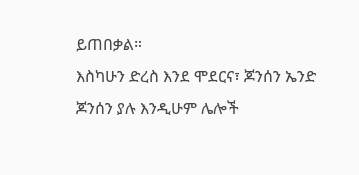ይጠበቃል።
እስካሁን ድረስ እንደ ሞደርና፣ ጆንሰን ኤንድ ጆንሰን ያሉ እንዲሁም ሌሎች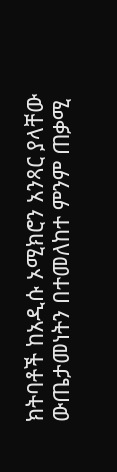ክትባቶች ከአዲሱ ኦሚክሮን አንጻር ያላቸው ውጤታመነትን በተመለከተ ምንም ጠቃሚ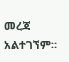መረጃ አልተገኘም።